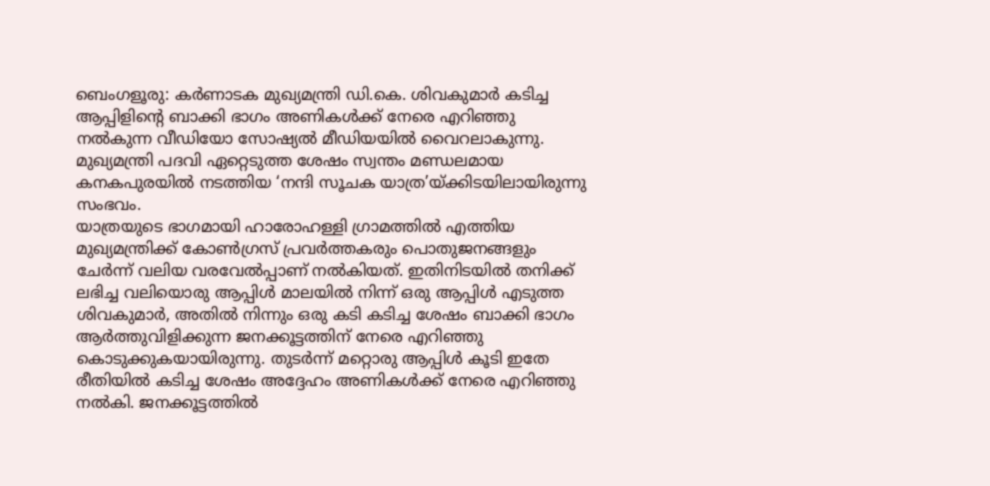ബെംഗളൂരു: കർണാടക മുഖ്യമന്ത്രി ഡി.കെ. ശിവകുമാർ കടിച്ച ആപ്പിളിന്റെ ബാക്കി ഭാഗം അണികൾക്ക് നേരെ എറിഞ്ഞു നൽകുന്ന വീഡിയോ സോഷ്യൽ മീഡിയയിൽ വൈറലാകുന്നു. മുഖ്യമന്ത്രി പദവി ഏറ്റെടുത്ത ശേഷം സ്വന്തം മണ്ഡലമായ കനകപുരയിൽ നടത്തിയ ‘നന്ദി സൂചക യാത്ര’യ്ക്കിടയിലായിരുന്നു സംഭവം.
യാത്രയുടെ ഭാഗമായി ഹാരോഹള്ളി ഗ്രാമത്തിൽ എത്തിയ മുഖ്യമന്ത്രിക്ക് കോൺഗ്രസ് പ്രവർത്തകരും പൊതുജനങ്ങളും ചേർന്ന് വലിയ വരവേൽപ്പാണ് നൽകിയത്. ഇതിനിടയിൽ തനിക്ക് ലഭിച്ച വലിയൊരു ആപ്പിൾ മാലയിൽ നിന്ന് ഒരു ആപ്പിൾ എടുത്ത ശിവകുമാർ, അതിൽ നിന്നും ഒരു കടി കടിച്ച ശേഷം ബാക്കി ഭാഗം ആർത്തുവിളിക്കുന്ന ജനക്കൂട്ടത്തിന് നേരെ എറിഞ്ഞു കൊടുക്കുകയായിരുന്നു. തുടർന്ന് മറ്റൊരു ആപ്പിൾ കൂടി ഇതേ രീതിയിൽ കടിച്ച ശേഷം അദ്ദേഹം അണികൾക്ക് നേരെ എറിഞ്ഞു നൽകി. ജനക്കൂട്ടത്തിൽ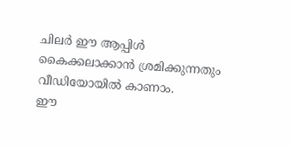ചിലർ ഈ ആപ്പിൾ കൈക്കലാക്കാൻ ശ്രമിക്കുന്നതും വീഡിയോയിൽ കാണാം.
ഈ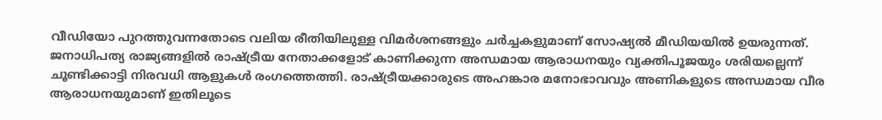വീഡിയോ പുറത്തുവന്നതോടെ വലിയ രീതിയിലുള്ള വിമർശനങ്ങളും ചർച്ചകളുമാണ് സോഷ്യൽ മീഡിയയിൽ ഉയരുന്നത്. ജനാധിപത്യ രാജ്യങ്ങളിൽ രാഷ്ട്രീയ നേതാക്കളോട് കാണിക്കുന്ന അന്ധമായ ആരാധനയും വ്യക്തിപൂജയും ശരിയല്ലെന്ന് ചൂണ്ടിക്കാട്ടി നിരവധി ആളുകൾ രംഗത്തെത്തി. രാഷ്ട്രീയക്കാരുടെ അഹങ്കാര മനോഭാവവും അണികളുടെ അന്ധമായ വീര ആരാധനയുമാണ് ഇതിലൂടെ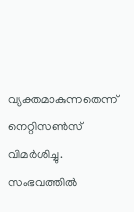വ്യക്തമാകുന്നതെന്ന് നെറ്റിസൺസ് വിമർശിച്ചു. സംഭവത്തിൽ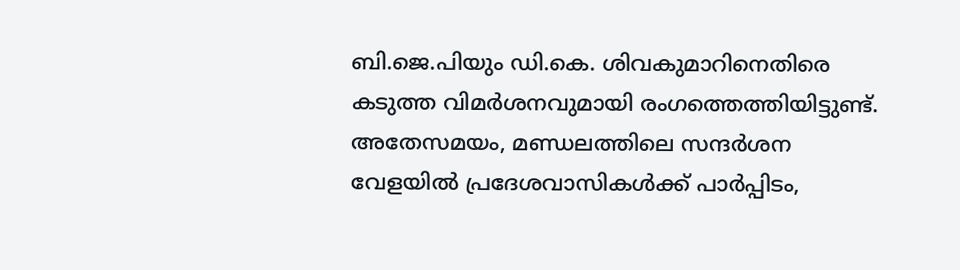ബി.ജെ.പിയും ഡി.കെ. ശിവകുമാറിനെതിരെ കടുത്ത വിമർശനവുമായി രംഗത്തെത്തിയിട്ടുണ്ട്.
അതേസമയം, മണ്ഡലത്തിലെ സന്ദർശന വേളയിൽ പ്രദേശവാസികൾക്ക് പാർപ്പിടം,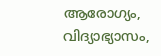ആരോഗ്യം, വിദ്യാഭ്യാസം,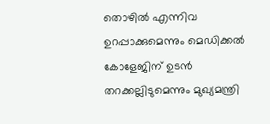തൊഴിൽ എന്നിവ ഉറപ്പാക്കുമെന്നും മെഡിക്കൽ കോളേജിന് ഉടൻ തറക്കല്ലിടുമെന്നും മുഖ്യമന്ത്രി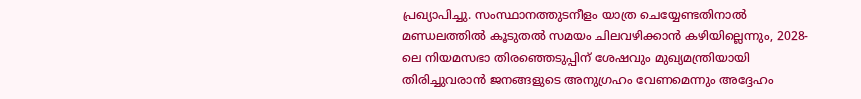പ്രഖ്യാപിച്ചു. സംസ്ഥാനത്തുടനീളം യാത്ര ചെയ്യേണ്ടതിനാൽ മണ്ഡലത്തിൽ കൂടുതൽ സമയം ചിലവഴിക്കാൻ കഴിയില്ലെന്നും, 2028-ലെ നിയമസഭാ തിരഞ്ഞെടുപ്പിന് ശേഷവും മുഖ്യമന്ത്രിയായി തിരിച്ചുവരാൻ ജനങ്ങളുടെ അനുഗ്രഹം വേണമെന്നും അദ്ദേഹം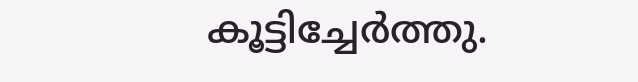കൂട്ടിച്ചേർത്തു.